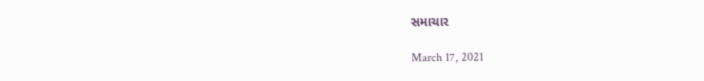સમાચાર

March 17, 2021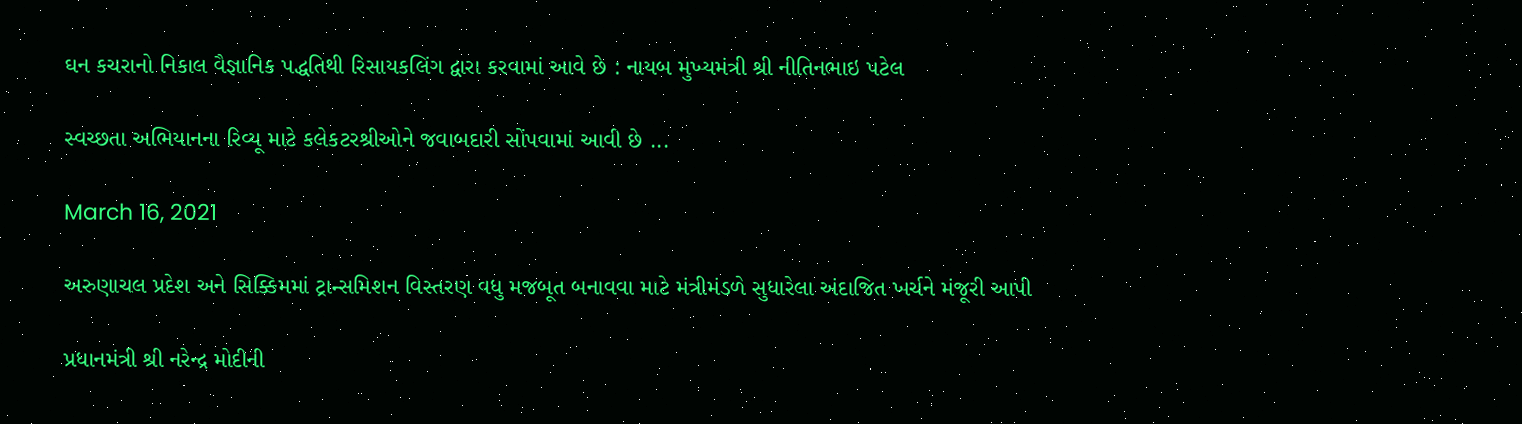ઘન કચરાનો નિકાલ વૈજ્ઞાનિક પદ્ધતિથી રિસાયકલિંગ દ્વારા કરવામાં આવે છે : નાયબ મુખ્યમંત્રી શ્રી નીતિનભાઇ પટેલ

સ્વચ્છતા અભિયાનના રિવ્યૂ માટે કલેકટરશ્રીઓને જવાબદારી સોંપવામાં આવી છે ...

March 16, 2021

અરુણાચલ પ્રદેશ અને સિક્કિમમાં ટ્રાન્સમિશન વિસ્તરણ વધુ મજબૂત બનાવવા માટે મંત્રીમંડળે સુધારેલા અંદાજિત ખર્ચને મંજૂરી આપી

પ્રધાનમંત્રી શ્રી નરેન્દ્ર મોદીની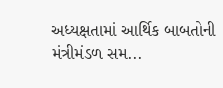અધ્યક્ષતામાં આર્થિક બાબતોની મંત્રીમંડળ સમ...